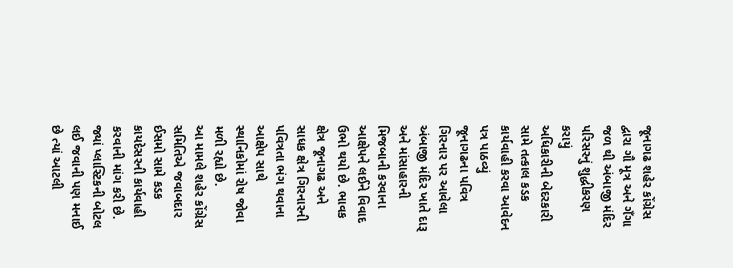જૂનાગઢ શહેર કોંગ્રેસ દ્વારા ગૌ મૂત્ર અને ગઁગા જળ થી અંબાજી મંદિર પરિસરનું શુદ્ધીકરણ કરાયું
અધિકારીની બેદરકારી સામે તત્કાલ કડક કાર્યવાહી કરવા આવેદન પત્ર પાઠવ્યું
જૂનાગઢના પવિત્ર ગિરનાર પર આવેલા અંબાજી મંદિર ખાતે દારૂ અને માંસાહારની મિજબાની કરવાના આક્ષેપને લઈને વિવાદ ઉભો થયો છે. ભાવક ક્ષેત્ર જૂનાગઢ અને સાધક ક્ષેત્ર ગિરનારની પવિત્રતા ભંગ થવાના આક્ષેપ સાથે સ્થાનિકોમાં રોષ જોવા મળી રહ્યો છે.
આ મામલે શહેર કોંગ્રેસ સમિતિએ જવાબદાર ઈસમો સામે કડક કાયદેસરની કાર્યવાહી કરવાની માંગ કરી છે. જ્યાં પ્લાસ્ટિકની બોટલ લઈ જવાની પણ મનાઈ છે ત્યાં આટલી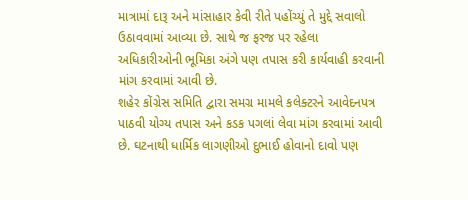માત્રામાં દારૂ અને માંસાહાર કેવી રીતે પહોંચ્યું તે મુદ્દે સવાલો ઉઠાવવામાં આવ્યા છે. સાથે જ ફરજ પર રહેલા અધિકારીઓની ભૂમિકા અંગે પણ તપાસ કરી કાર્યવાહી કરવાની માંગ કરવામાં આવી છે.
શહેર કોંગ્રેસ સમિતિ દ્વારા સમગ્ર મામલે કલેક્ટરને આવેદનપત્ર પાઠવી યોગ્ય તપાસ અને કડક પગલાં લેવા માંગ કરવામાં આવી છે. ઘટનાથી ધાર્મિક લાગણીઓ દુભાઈ હોવાનો દાવો પણ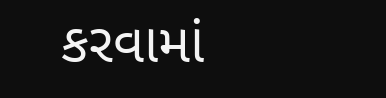કરવામાં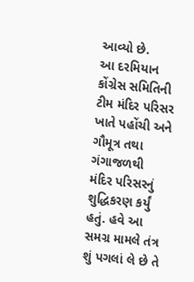આવ્યો છે.
આ દરમિયાન કોંગ્રેસ સમિતિની ટીમ મંદિર પરિસર ખાતે પહોંચી અને ગૌમૂત્ર તથા ગંગાજળથી મંદિર પરિસરનું શુદ્ધિકરણ કર્યું હતું. હવે આ સમગ્ર મામલે તંત્ર શું પગલાં લે છે તે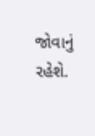જોવાનું રહેશે.